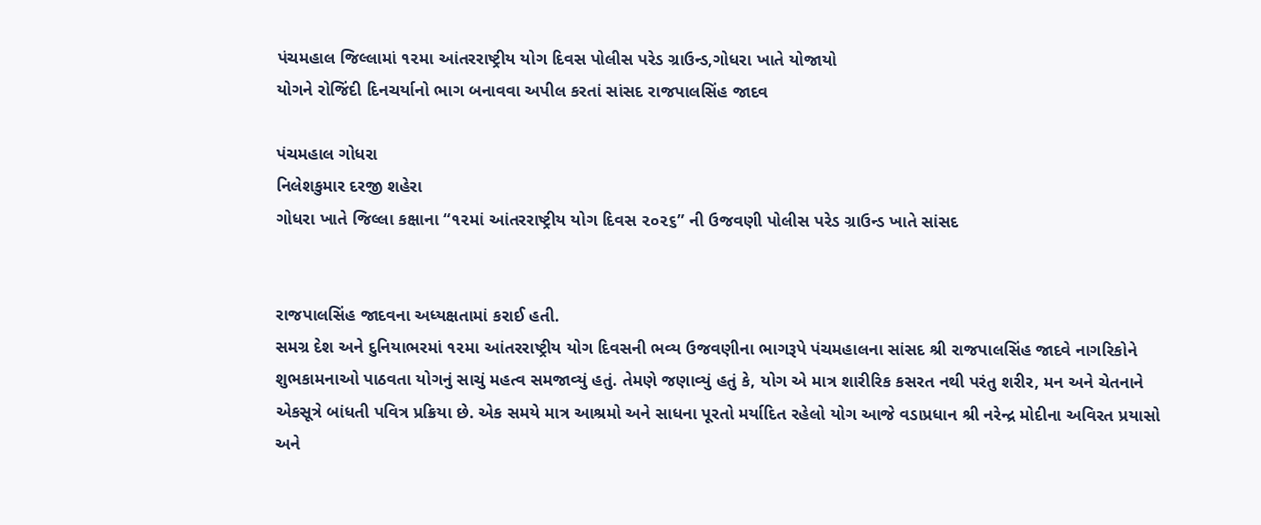પંચમહાલ જિલ્લામાં ૧૨મા આંતરરાષ્ટ્રીય યોગ દિવસ પોલીસ પરેડ ગ્રાઉન્ડ,ગોધરા ખાતે યોજાયો
યોગને રોજિંદી દિનચર્યાનો ભાગ બનાવવા અપીલ કરતાં સાંસદ રાજપાલસિંહ જાદવ

પંચમહાલ ગોધરા
નિલેશકુમાર દરજી શહેરા
ગોધરા ખાતે જિલ્લા કક્ષાના “૧૨માં આંતરરાષ્ટ્રીય યોગ દિવસ ૨૦૨૬” ની ઉજવણી પોલીસ પરેડ ગ્રાઉન્ડ ખાતે સાંસદ


રાજપાલસિંહ જાદવના અધ્યક્ષતામાં કરાઈ હતી.
સમગ્ર દેશ અને દુનિયાભરમાં ૧૨મા આંતરરાષ્ટ્રીય યોગ દિવસની ભવ્ય ઉજવણીના ભાગરૂપે પંચમહાલના સાંસદ શ્રી રાજપાલસિંહ જાદવે નાગરિકોને શુભકામનાઓ પાઠવતા યોગનું સાચું મહત્વ સમજાવ્યું હતું. તેમણે જણાવ્યું હતું કે, યોગ એ માત્ર શારીરિક કસરત નથી પરંતુ શરીર, મન અને ચેતનાને એકસૂત્રે બાંધતી પવિત્ર પ્રક્રિયા છે. એક સમયે માત્ર આશ્રમો અને સાધના પૂરતો મર્યાદિત રહેલો યોગ આજે વડાપ્રધાન શ્રી નરેન્દ્ર મોદીના અવિરત પ્રયાસો અને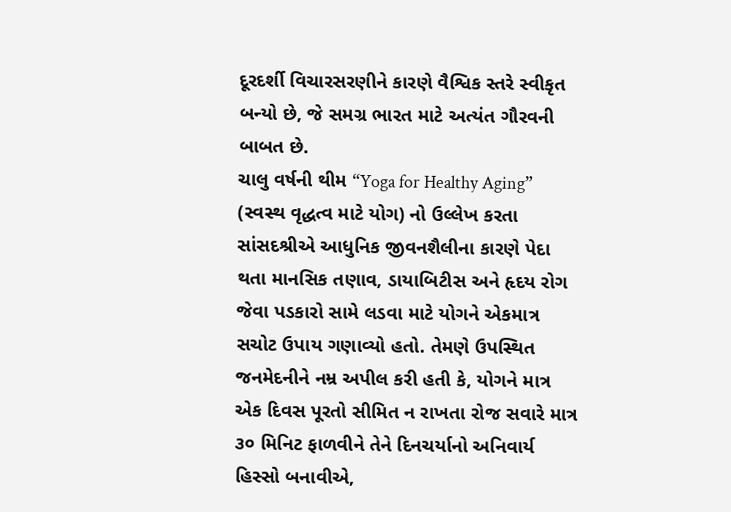દૂરદર્શી વિચારસરણીને કારણે વૈશ્વિક સ્તરે સ્વીકૃત બન્યો છે, જે સમગ્ર ભારત માટે અત્યંત ગૌરવની બાબત છે.
ચાલુ વર્ષની થીમ “Yoga for Healthy Aging” (સ્વસ્થ વૃદ્ધત્વ માટે યોગ) નો ઉલ્લેખ કરતા સાંસદશ્રીએ આધુનિક જીવનશૈલીના કારણે પેદા થતા માનસિક તણાવ, ડાયાબિટીસ અને હૃદય રોગ જેવા પડકારો સામે લડવા માટે યોગને એકમાત્ર સચોટ ઉપાય ગણાવ્યો હતો. તેમણે ઉપસ્થિત જનમેદનીને નમ્ર અપીલ કરી હતી કે, યોગને માત્ર એક દિવસ પૂરતો સીમિત ન રાખતા રોજ સવારે માત્ર ૩૦ મિનિટ ફાળવીને તેને દિનચર્યાનો અનિવાર્ય હિસ્સો બનાવીએ,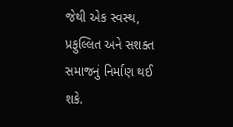જેથી એક સ્વસ્થ, પ્રફુલ્લિત અને સશક્ત સમાજનું નિર્માણ થઈ શકે.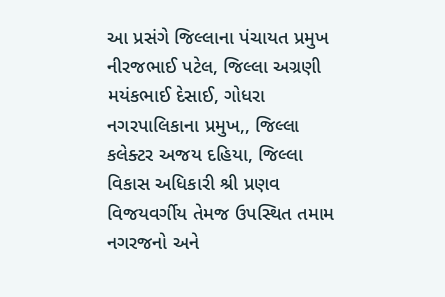આ પ્રસંગે જિલ્લાના પંચાયત પ્રમુખ નીરજભાઈ પટેલ, જિલ્લા અગ્રણી મયંકભાઈ દેસાઈ, ગોધરા નગરપાલિકાના પ્રમુખ,, જિલ્લા કલેક્ટર અજય દહિયા, જિલ્લા વિકાસ અધિકારી શ્રી પ્રણવ વિજયવર્ગીય તેમજ ઉપસ્થિત તમામ નગરજનો અને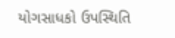યોગસાધકો ઉપસ્થિતિ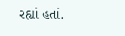રહ્યાં હતાં.